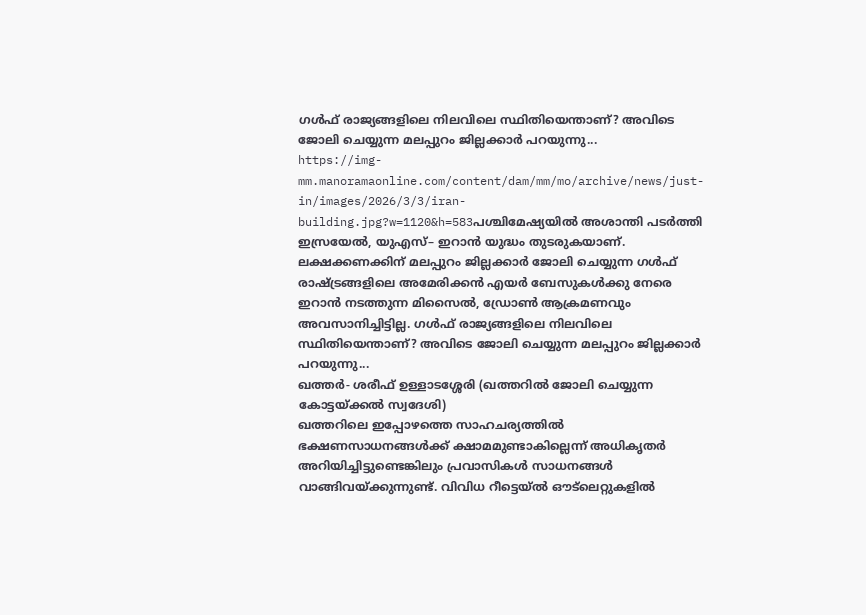ഗൾഫ് രാജ്യങ്ങളിലെ നിലവിലെ സ്ഥിതിയെന്താണ്? അവിടെ ജോലി ചെയ്യുന്ന മലപ്പുറം ജില്ലക്കാർ പറയുന്നു...
https://img-mm.manoramaonline.com/content/dam/mm/mo/archive/news/just-in/images/2026/3/3/iran-building.jpg?w=1120&h=583പശ്ചിമേഷ്യയിൽ അശാന്തി പടർത്തി ഇസ്രയേൽ, യുഎസ്– ഇറാൻ യുദ്ധം തുടരുകയാണ്. ലക്ഷക്കണക്കിന് മലപ്പുറം ജില്ലക്കാർ ജോലി ചെയ്യുന്ന ഗൾഫ് രാഷ്ട്രങ്ങളിലെ അമേരിക്കൻ എയർ ബേസുകൾക്കു നേരെ ഇറാൻ നടത്തുന്ന മിസൈൽ, ഡ്രോൺ ആക്രമണവും അവസാനിച്ചിട്ടില്ല. ഗൾഫ് രാജ്യങ്ങളിലെ നിലവിലെ സ്ഥിതിയെന്താണ്? അവിടെ ജോലി ചെയ്യുന്ന മലപ്പുറം ജില്ലക്കാർ പറയുന്നു...
ഖത്തർ- ശരീഫ് ഉള്ളാടശ്ശേരി (ഖത്തറിൽ ജോലി ചെയ്യുന്ന കോട്ടയ്ക്കൽ സ്വദേശി)
ഖത്തറിലെ ഇപ്പോഴത്തെ സാഹചര്യത്തിൽ ഭക്ഷണസാധനങ്ങൾക്ക് ക്ഷാമമുണ്ടാകില്ലെന്ന് അധികൃതർ അറിയിച്ചിട്ടുണ്ടെങ്കിലും പ്രവാസികൾ സാധനങ്ങൾ വാങ്ങിവയ്ക്കുന്നുണ്ട്. വിവിധ റീട്ടെയ്ൽ ഔട്ലെറ്റുകളിൽ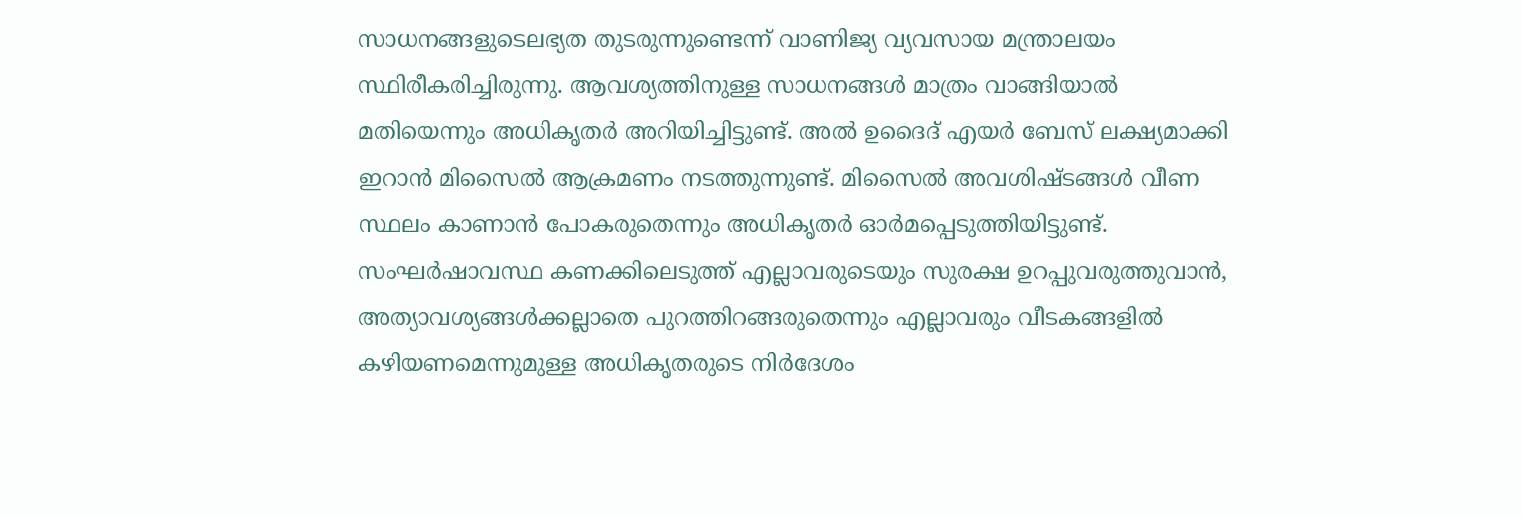സാധനങ്ങളുടെലഭ്യത തുടരുന്നുണ്ടെന്ന് വാണിജ്യ വ്യവസായ മന്ത്രാലയം സ്ഥിരീകരിച്ചിരുന്നു. ആവശ്യത്തിനുള്ള സാധനങ്ങൾ മാത്രം വാങ്ങിയാൽ മതിയെന്നും അധികൃതർ അറിയിച്ചിട്ടുണ്ട്. അൽ ഉദൈദ് എയർ ബേസ് ലക്ഷ്യമാക്കി ഇറാൻ മിസൈൽ ആക്രമണം നടത്തുന്നുണ്ട്. മിസൈൽ അവശിഷ്ടങ്ങൾ വീണ സ്ഥലം കാണാൻ പോകരുതെന്നും അധികൃതർ ഓർമപ്പെടുത്തിയിട്ടുണ്ട്. സംഘർഷാവസ്ഥ കണക്കിലെടുത്ത് എല്ലാവരുടെയും സുരക്ഷ ഉറപ്പുവരുത്തുവാൻ, അത്യാവശ്യങ്ങൾക്കല്ലാതെ പുറത്തിറങ്ങരുതെന്നും എല്ലാവരും വീടകങ്ങളിൽ കഴിയണമെന്നുമുള്ള അധികൃതരുടെ നിർദേശം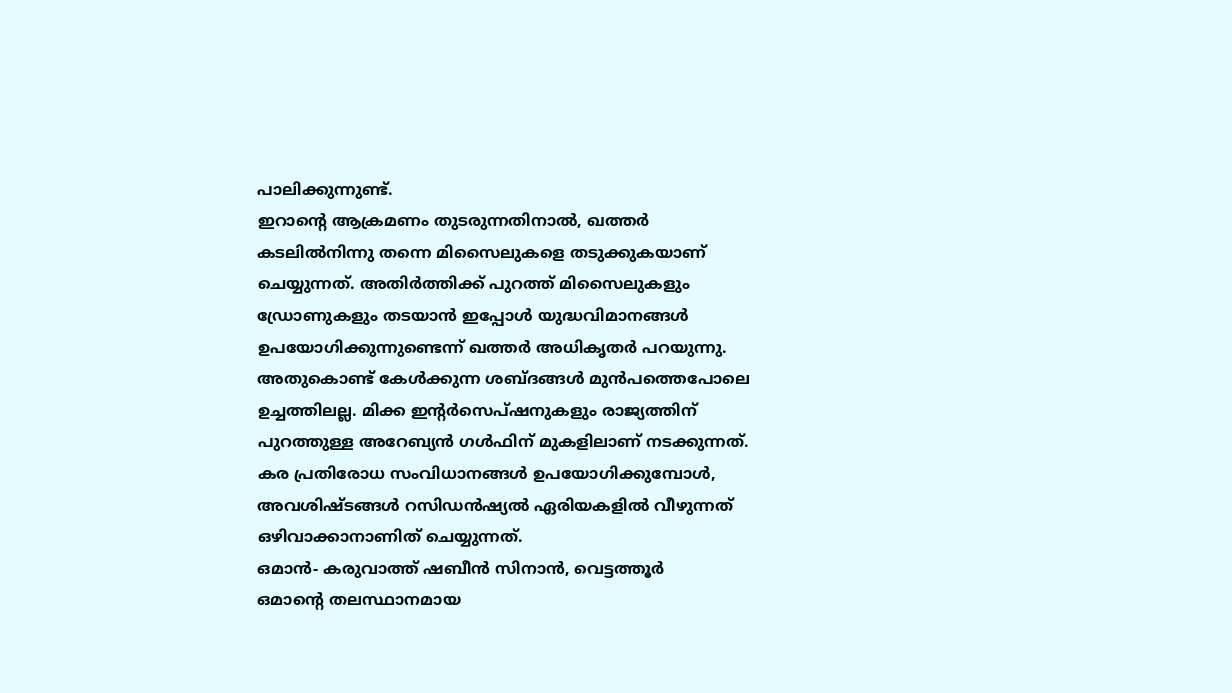പാലിക്കുന്നുണ്ട്.
ഇറാന്റെ ആക്രമണം തുടരുന്നതിനാൽ, ഖത്തർ കടലിൽനിന്നു തന്നെ മിസൈലുകളെ തടുക്കുകയാണ് ചെയ്യുന്നത്. അതിർത്തിക്ക് പുറത്ത് മിസൈലുകളും ഡ്രോണുകളും തടയാൻ ഇപ്പോൾ യുദ്ധവിമാനങ്ങൾ ഉപയോഗിക്കുന്നുണ്ടെന്ന് ഖത്തർ അധികൃതർ പറയുന്നു. അതുകൊണ്ട് കേൾക്കുന്ന ശബ്ദങ്ങൾ മുൻപത്തെപോലെ ഉച്ചത്തിലല്ല. മിക്ക ഇന്റർസെപ്ഷനുകളും രാജ്യത്തിന് പുറത്തുള്ള അറേബ്യൻ ഗൾഫിന് മുകളിലാണ് നടക്കുന്നത്. കര പ്രതിരോധ സംവിധാനങ്ങൾ ഉപയോഗിക്കുമ്പോൾ, അവശിഷ്ടങ്ങൾ റസിഡൻഷ്യൽ ഏരിയകളിൽ വീഴുന്നത് ഒഴിവാക്കാനാണിത് ചെയ്യുന്നത്.
ഒമാൻ- കരുവാത്ത് ഷബീൻ സിനാൻ, വെട്ടത്തൂർ
ഒമാന്റെ തലസ്ഥാനമായ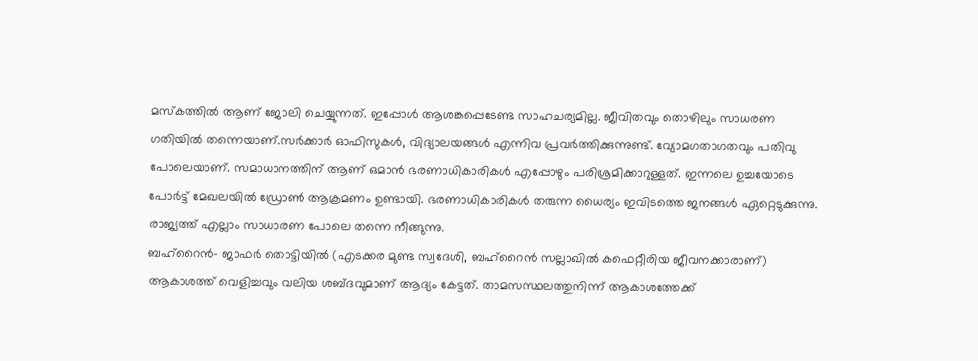മസ്കത്തിൽ ആണ് ജോലി ചെയ്യുന്നത്. ഇപ്പോൾ ആശങ്കപ്പെടേണ്ട സാഹചര്യമില്ല. ജീവിതവും തൊഴിലും സാധരണ ഗതിയിൽ തന്നെയാണ്.സർക്കാർ ഓഫിസുകൾ, വിദ്യാലയങ്ങൾ എന്നിവ പ്രവർത്തിക്കുന്നുണ്ട്. വ്യോമഗതാഗതവും പതിവു പോലെയാണ്. സമാധാനത്തിന് ആണ് ഒമാൻ ഭരണാധികാരികൾ എപ്പോഴും പരിശ്രമിക്കാറുള്ളത്. ഇന്നലെ ഉച്ചയോടെ പോർട്ട് മേഖലയിൽ ഡ്രോൺ ആക്രമണം ഉണ്ടായി. ഭരണാധികാരികൾ തരുന്ന ധൈര്യം ഇവിടത്തെ ജനങ്ങൾ ഏറ്റെടുക്കുന്നു. രാജ്യത്ത് എല്ലാം സാധാരണ പോലെ തന്നെ നീങ്ങുന്നു.
ബഹ്റൈൻ- ജാഫർ തൊട്ടിയിൽ (എടക്കര മുണ്ട സ്വദേശി, ബഹ്റൈൻ സല്ലാഖിൽ കഫെറ്റീരിയ ജീവനക്കാരാണ്)
ആകാശത്ത് വെളിച്ചവും വലിയ ശബ്ദവുമാണ് ആദ്യം കേട്ടത്. താമസസ്ഥലത്തുനിന്ന് ആകാശത്തേക്ക്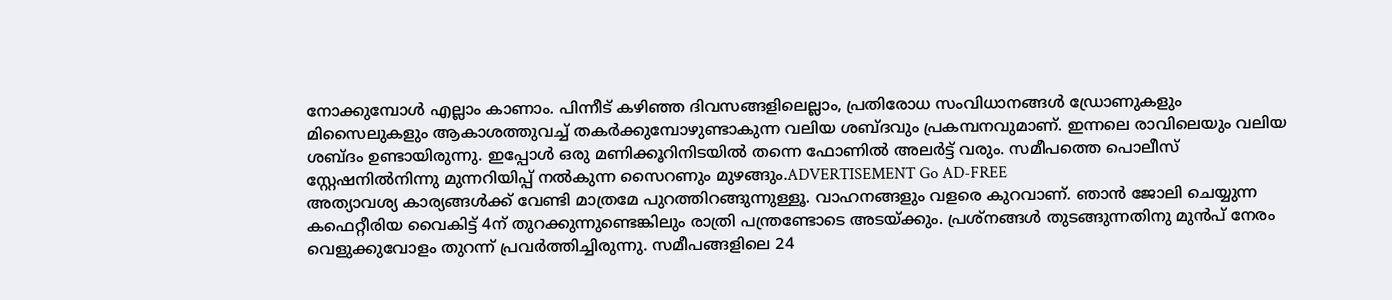നോക്കുമ്പോൾ എല്ലാം കാണാം. പിന്നീട് കഴിഞ്ഞ ദിവസങ്ങളിലെല്ലാം, പ്രതിരോധ സംവിധാനങ്ങൾ ഡ്രോണുകളും മിസൈലുകളും ആകാശത്തുവച്ച് തകർക്കുമ്പോഴുണ്ടാകുന്ന വലിയ ശബ്ദവും പ്രകമ്പനവുമാണ്. ഇന്നലെ രാവിലെയും വലിയ ശബ്ദം ഉണ്ടായിരുന്നു. ഇപ്പോൾ ഒരു മണിക്കൂറിനിടയിൽ തന്നെ ഫോണിൽ അലർട്ട് വരും. സമീപത്തെ പൊലീസ് സ്റ്റേഷനിൽനിന്നു മുന്നറിയിപ്പ് നൽകുന്ന സൈറണും മുഴങ്ങും.ADVERTISEMENT Go AD-FREE
അത്യാവശ്യ കാര്യങ്ങൾക്ക് വേണ്ടി മാത്രമേ പുറത്തിറങ്ങുന്നുള്ളൂ. വാഹനങ്ങളും വളരെ കുറവാണ്. ഞാൻ ജോലി ചെയ്യുന്ന കഫെറ്റീരിയ വൈകിട്ട് 4ന് തുറക്കുന്നുണ്ടെങ്കിലും രാത്രി പന്ത്രണ്ടോടെ അടയ്ക്കും. പ്രശ്നങ്ങൾ തുടങ്ങുന്നതിനു മുൻപ് നേരം വെളുക്കുവോളം തുറന്ന് പ്രവർത്തിച്ചിരുന്നു. സമീപങ്ങളിലെ 24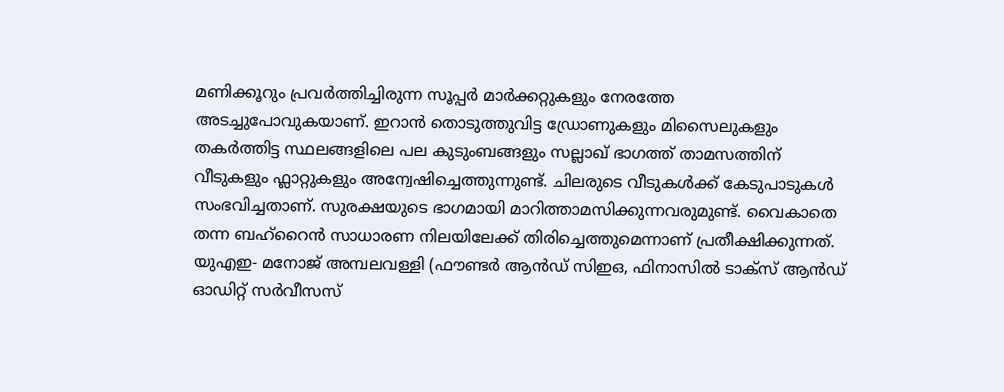മണിക്കൂറും പ്രവർത്തിച്ചിരുന്ന സൂപ്പർ മാർക്കറ്റുകളും നേരത്തേ അടച്ചുപോവുകയാണ്. ഇറാൻ തൊടുത്തുവിട്ട ഡ്രോണുകളും മിസൈലുകളും തകർത്തിട്ട സ്ഥലങ്ങളിലെ പല കുടുംബങ്ങളും സല്ലാഖ് ഭാഗത്ത് താമസത്തിന് വീടുകളും ഫ്ലാറ്റുകളും അന്വേഷിച്ചെത്തുന്നുണ്ട്. ചിലരുടെ വീടുകൾക്ക് കേടുപാടുകൾ സംഭവിച്ചതാണ്. സുരക്ഷയുടെ ഭാഗമായി മാറിത്താമസിക്കുന്നവരുമുണ്ട്. വൈകാതെ തന്ന ബഹ്റൈൻ സാധാരണ നിലയിലേക്ക് തിരിച്ചെത്തുമെന്നാണ് പ്രതീക്ഷിക്കുന്നത്.
യുഎഇ- മനോജ് അമ്പലവള്ളി (ഫൗണ്ടർ ആൻഡ് സിഇഒ, ഫിനാസിൽ ടാക്സ് ആൻഡ് ഓഡിറ്റ് സർവീസസ്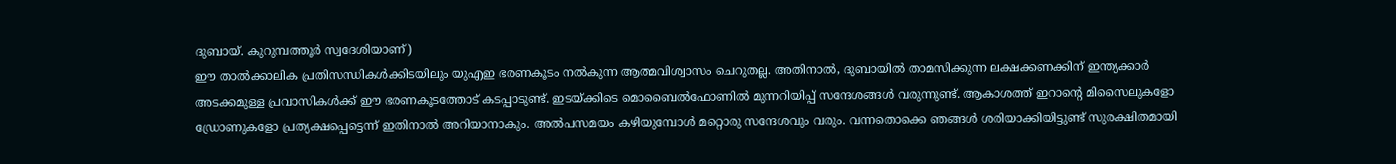ദുബായ്. കുറുമ്പത്തൂർ സ്വദേശിയാണ്)
ഈ താൽക്കാലിക പ്രതിസന്ധികൾക്കിടയിലും യുഎഇ ഭരണകൂടം നൽകുന്ന ആത്മവിശ്വാസം ചെറുതല്ല. അതിനാൽ, ദുബായിൽ താമസിക്കുന്ന ലക്ഷക്കണക്കിന് ഇന്ത്യക്കാർ അടക്കമുള്ള പ്രവാസികൾക്ക് ഈ ഭരണകൂടത്തോട് കടപ്പാടുണ്ട്. ഇടയ്ക്കിടെ മൊബൈൽഫോണിൽ മുന്നറിയിപ്പ് സന്ദേശങ്ങൾ വരുന്നുണ്ട്. ആകാശത്ത് ഇറാന്റെ മിസൈലുകളോ ഡ്രോണുകളോ പ്രത്യക്ഷപ്പെട്ടെന്ന് ഇതിനാൽ അറിയാനാകും. അൽപസമയം കഴിയുമ്പോൾ മറ്റൊരു സന്ദേശവും വരും. വന്നതൊക്കെ ഞങ്ങൾ ശരിയാക്കിയിട്ടുണ്ട് സുരക്ഷിതമായി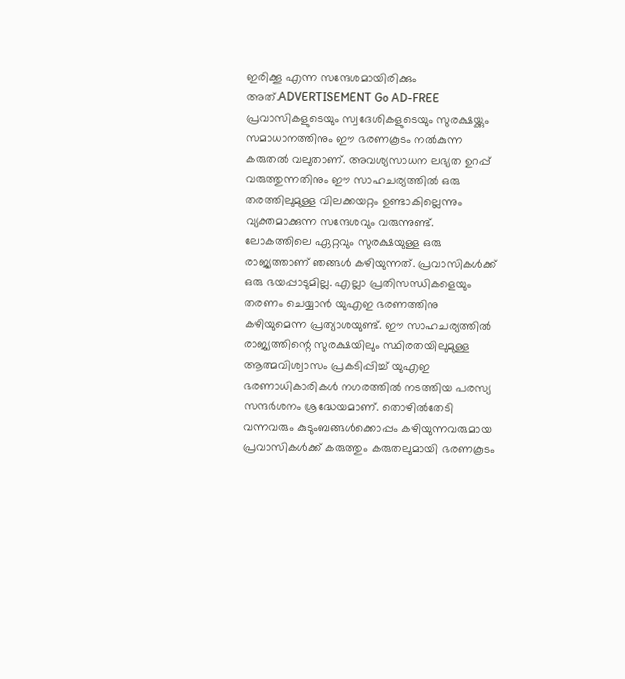ഇരിക്കൂ എന്ന സന്ദേശമായിരിക്കും അത്.ADVERTISEMENT Go AD-FREE
പ്രവാസികളുടെയും സ്വദേശികളുടെയും സുരക്ഷയ്ക്കും സമാധാനത്തിനും ഈ ഭരണകൂടം നൽകുന്ന കരുതൽ വലുതാണ്. അവശ്യസാധന ലഭ്യത ഉറപ്പ് വരുത്തുന്നതിനും ഈ സാഹചര്യത്തിൽ ഒരു തരത്തിലുമുള്ള വിലക്കയറ്റം ഉണ്ടാകില്ലെന്നും വ്യക്തമാക്കുന്ന സന്ദേശവും വരുന്നുണ്ട്. ലോകത്തിലെ ഏറ്റവും സുരക്ഷയുള്ള ഒരു രാജ്യത്താണ് ഞങ്ങൾ കഴിയുന്നത്. പ്രവാസികൾക്ക് ഒരു ഭയപ്പാടുമില്ല. എല്ലാ പ്രതിസന്ധികളെയും തരണം ചെയ്യാൻ യുഎഇ ഭരണത്തിനു കഴിയുമെന്ന പ്രത്യാശയുണ്ട്. ഈ സാഹചര്യത്തിൽ രാജ്യത്തിന്റെ സുരക്ഷയിലും സ്ഥിരതയിലുമുള്ള ആത്മവിശ്വാസം പ്രകടിപ്പിച്ച് യുഎഇ ഭരണാധികാരികൾ നഗരത്തിൽ നടത്തിയ പരസ്യ സന്ദർശനം ശ്രദ്ധേയമാണ്. തൊഴിൽതേടി വന്നവരും കുടുംബങ്ങൾക്കൊപ്പം കഴിയുന്നവരുമായ പ്രവാസികൾക്ക് കരുത്തും കരുതലുമായി ഭരണകൂടം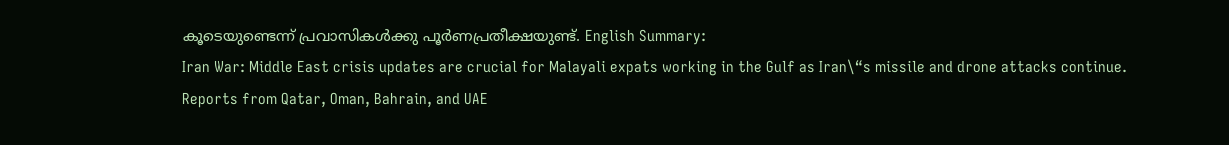കൂടെയുണ്ടെന്ന് പ്രവാസികൾക്കു പൂർണപ്രതീക്ഷയുണ്ട്. English Summary:
Iran War: Middle East crisis updates are crucial for Malayali expats working in the Gulf as Iran\“s missile and drone attacks continue. Reports from Qatar, Oman, Bahrain, and UAE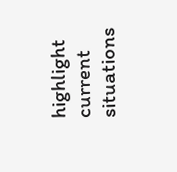highlight current situations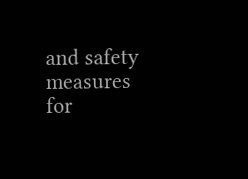and safety measures for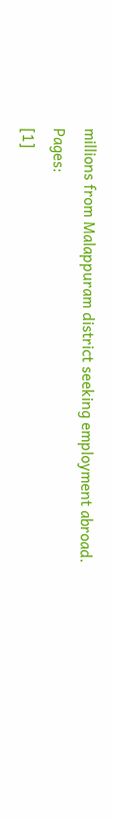millions from Malappuram district seeking employment abroad.
Pages:
[1]